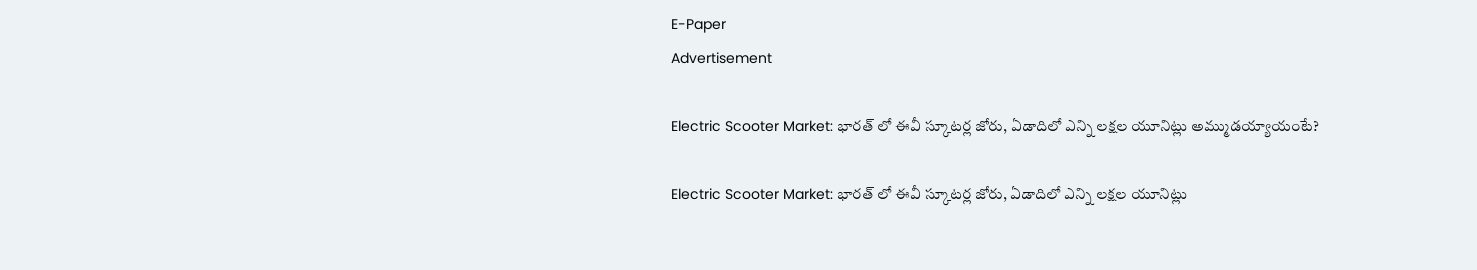E-Paper
Advertisement

Electric Scooter Market: భారత్ లో ఈవీ స్కూటర్ల జోరు, ఏడాదిలో ఎన్ని లక్షల యూనిట్లు అమ్ముడయ్యాయంటే?

Electric Scooter Market: భారత్ లో ఈవీ స్కూటర్ల జోరు, ఏడాదిలో ఎన్ని లక్షల యూనిట్లు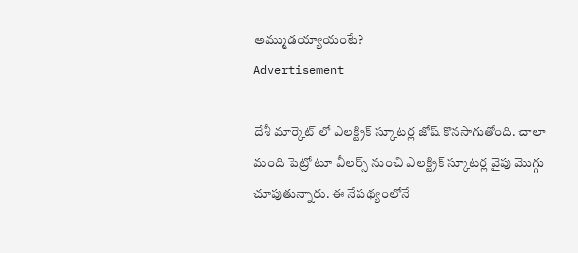అమ్ముడయ్యాయంటే?
Advertisement

దేశీ మార్కెట్ లో ఎలక్ట్రిక్ స్కూటర్ల జోష్ కొనసాగుతోంది. చాలా మంది పెట్రో టూ వీలర్స్ నుంచి ఎలక్ట్రిక్ స్కూటర్ల వైపు మొగ్గు చూపుతున్నారు. ఈ నేపథ్యంలోనే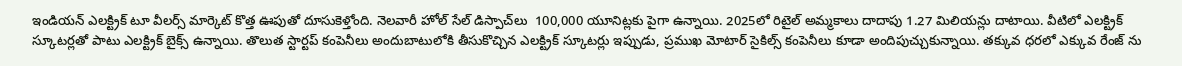ఇండియన్ ఎలక్ట్రిక్ టూ వీలర్స్ మార్కెట్ కొత్త ఊపుతో దూసుకెళ్తోంది. నెలవారీ హోల్‌ సేల్ డిస్పాచ్‌లు  100,000 యూనిట్లకు పైగా ఉన్నాయి. 2025లో రిటైల్ అమ్మకాలు దాదాపు 1.27 మిలియన్లు దాటాయి. వీటిలో ఎలక్ట్రిక్ స్కూటర్లతో పాటు ఎలక్ట్రిక్ బైక్స్ ఉన్నాయి. తొలుత స్టార్టప్ కంపెనీలు అందుబాటులోకి తీసుకొచ్చిన ఎలక్ట్రిక్ స్కూటర్లు ఇప్పుడు, ప్రముఖ మోటార్ సైకిల్స్ కంపెనీలు కూడా అందిపుచ్చుకున్నాయి. తక్కువ ధరలో ఎక్కువ రేంజ్ ను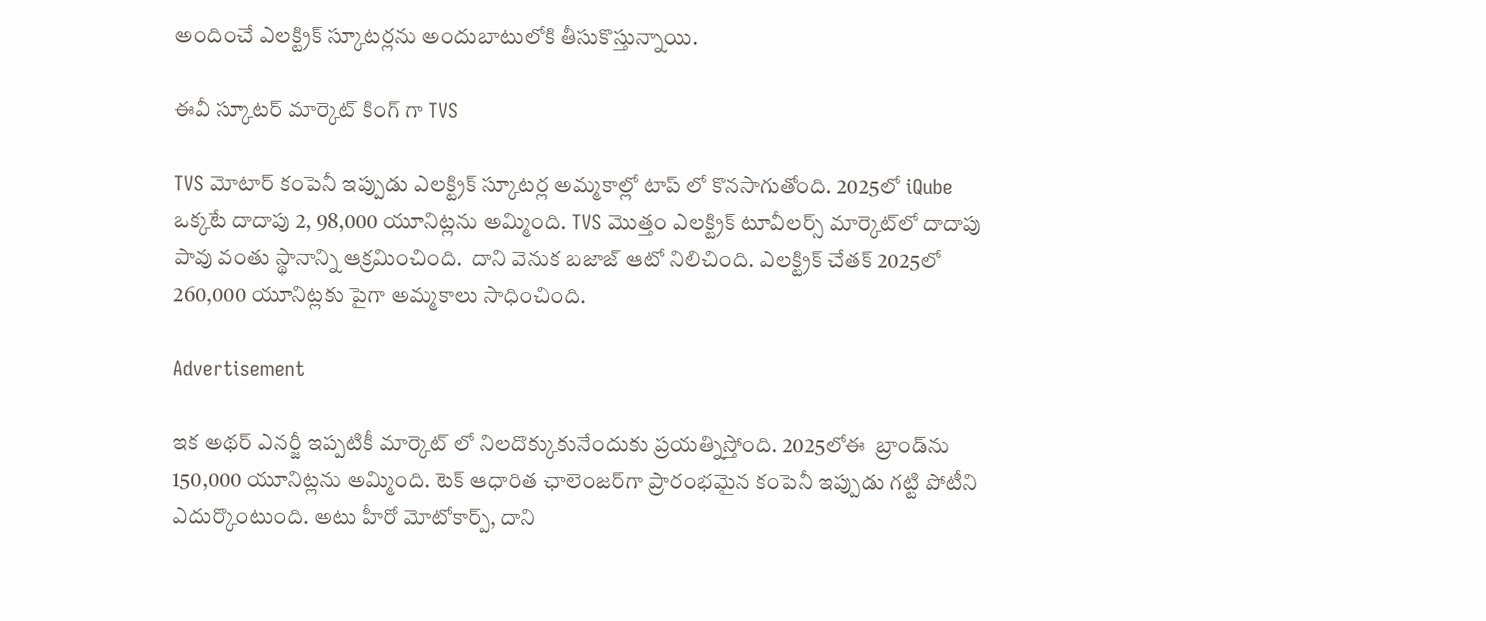అందించే ఎలక్ట్రిక్ స్కూటర్లను అందుబాటులోకి తీసుకొస్తున్నాయి.

ఈవీ స్కూటర్ మార్కెట్ కింగ్ గా TVS

TVS మోటార్ కంపెనీ ఇప్పుడు ఎలక్ట్రిక్ స్కూటర్ల అమ్మకాల్లో టాప్ లో కొనసాగుతోంది. 2025లో iQube ఒక్కటే దాదాపు 2, 98,000 యూనిట్లను అమ్మింది. TVS మొత్తం ఎలక్ట్రిక్ టూవీలర్స్ మార్కెట్‌లో దాదాపు పావు వంతు స్థానాన్ని ఆక్రమించింది.  దాని వెనుక బజాజ్ ఆటో నిలిచింది. ఎలక్ట్రిక్ చేతక్‌ 2025లో 260,000 యూనిట్లకు పైగా అమ్మకాలు సాధించింది.

Advertisement

ఇక అథర్ ఎనర్జీ ఇప్పటికీ మార్కెట్ లో నిలదొక్కుకునేందుకు ప్రయత్నిస్తోంది. 2025లోఈ  బ్రాండ్‌ను 150,000 యూనిట్లను అమ్మింది. టెక్ ఆధారిత ఛాలెంజర్‌గా ప్రారంభమైన కంపెనీ ఇప్పుడు గట్టి పోటీని ఎదుర్కొంటుంది. అటు హీరో మోటోకార్ప్, దాని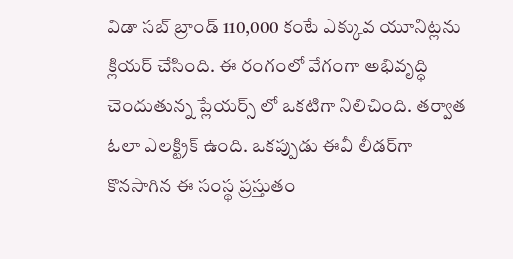విడా సబ్ బ్రాండ్ 110,000 కంటే ఎక్కువ యూనిట్లను క్లియర్ చేసింది. ఈ రంగంలో వేగంగా అభివృద్ధి చెందుతున్న ప్లేయర్స్ లో ఒకటిగా నిలిచింది. తర్వాత ఓలా ఎలక్ట్రిక్ ఉంది. ఒకప్పుడు ఈవీ లీడర్‌గా కొనసాగిన ఈ సంస్థ ప్రస్తుతం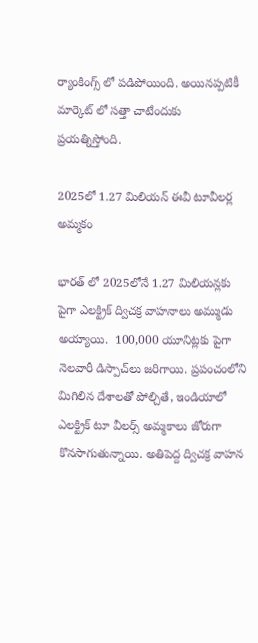ర్యాంకింగ్స్‌ లో పడిపోయింది. అయినప్పటికీ మార్కెట్ లో సత్తా చాటేందుకు ప్రయత్నిస్తోంది.

2025లో 1.27 మిలియన్ ఈవీ టూవీలర్ల అమ్మకం

భారత్ లో 2025లోనే 1.27 మిలియన్లకు పైగా ఎలక్ట్రిక్ ద్విచక్ర వాహనాలు అమ్ముడు అయ్యాయి.  100,000 యూనిట్లకు పైగా నెలవారీ డిస్పాచ్‌లు జరిగాయి. ప్రపంచంలోని మిగిలిన దేశాలతో పోల్చితే, ఇండియాలో ఎలక్ట్రిక్ టూ వీలర్స్ అమ్మకాలు జోరుగా కొనసాగుతున్నాయి. అతిపెద్ద ద్విచక్ర వాహన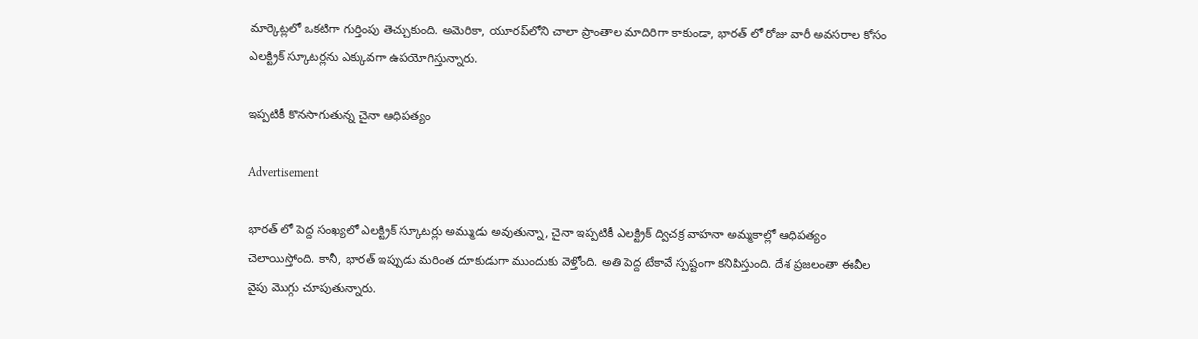మార్కెట్లలో ఒకటిగా గుర్తింపు తెచ్చుకుంది. అమెరికా, యూరప్‌లోని చాలా ప్రాంతాల మాదిరిగా కాకుండా, భారత్ లో రోజు వారీ అవసరాల కోసం ఎలక్ట్రిక్ స్కూటర్లను ఎక్కువగా ఉపయోగిస్తున్నారు.

ఇప్పటికీ కొనసాగుతున్న చైనా ఆధిపత్యం

Advertisement

భారత్ లో పెద్ద సంఖ్యలో ఎలక్ట్రిక్ స్కూటర్లు అమ్ముడు అవుతున్నా, చైనా ఇప్పటికీ ఎలక్ట్రిక్ ద్విచక్ర వాహనా అమ్మకాల్లో ఆధిపత్యం చెలాయిస్తోంది. కానీ, భారత్ ఇప్పుడు మరింత దూకుడుగా ముందుకు వెళ్తోంది. అతి పెద్ద టేకావే స్పష్టంగా కనిపిస్తుంది. దేశ ప్రజలంతా ఈవీల వైపు మొగ్గు చూపుతున్నారు.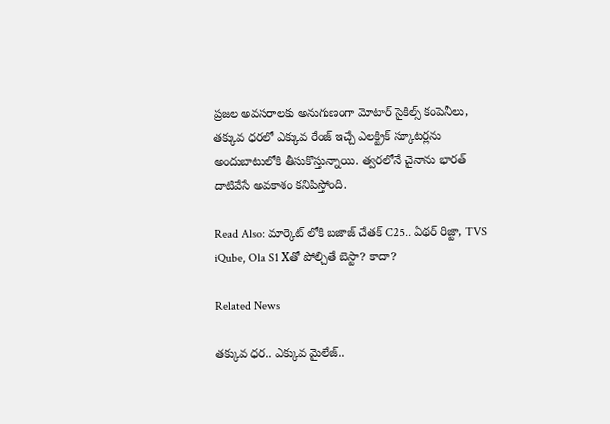ప్రజల అవసరాలకు అనుగుణంగా మోటార్ సైకిల్స్ కంపెనీలు, తక్కువ ధరలో ఎక్కువ రేంజ్ ఇచ్చే ఎలక్ట్రిక్ స్కూటర్లను అందుబాటులోకి తీసుకొస్తున్నాయి. త్వరలోనే చైనాను భారత్ దాటివేసే అవకాశం కనిపిస్తోంది.

Read Also: మార్కెట్ లోకి బజాజ్ చేతక్ C25.. ఏథర్ రిజ్టా, TVS iQube, Ola S1 Xతో పోల్చితే బెస్టా? కాదా?

Related News

తక్కువ ధర.. ఎక్కువ మైలేజ్..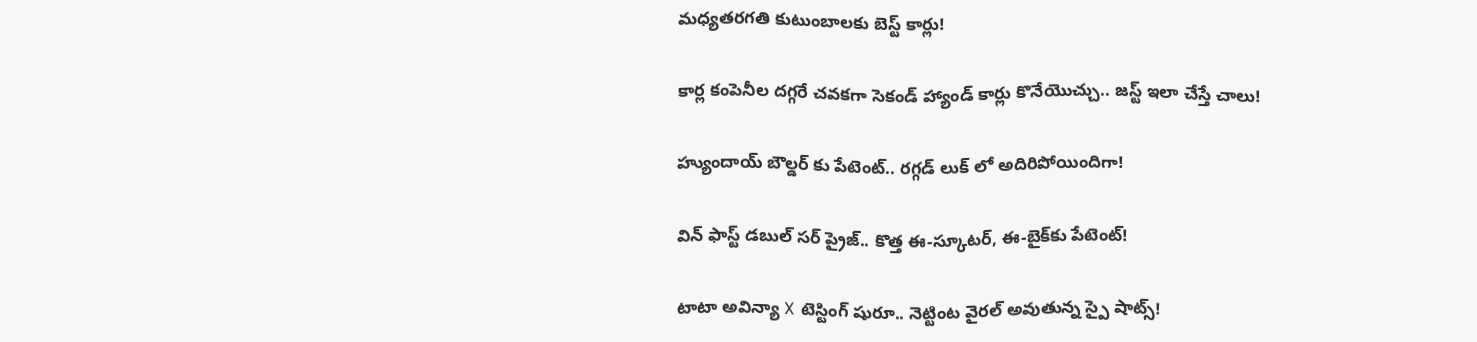మధ్యతరగతి కుటుంబాలకు బెస్ట్ కార్లు!

కార్ల కంపెనీల దగ్గరే చవకగా సెకండ్ హ్యాండ్ కార్లు కొనేయొచ్చు.. జస్ట్ ఇలా చేస్తే చాలు!

హ్యుందాయ్ బౌల్డర్ కు పేటెంట్.. రగ్గడ్ లుక్‌ లో అదిరిపోయిందిగా!

విన్‌ ఫాస్ట్ డబుల్ సర్‌ ప్రైజ్.. కొత్త ఈ-స్కూటర్, ఈ-బైక్‌కు పేటెంట్!

టాటా అవిన్యా X టెస్టింగ్ షురూ.. నెట్టింట వైరల్ అవుతున్న స్పై షాట్స్!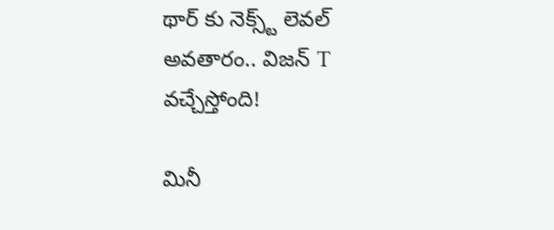థార్‌ కు నెక్స్ట్ లెవల్ అవతారం.. విజన్ T వచ్చేస్తోంది!

మినీ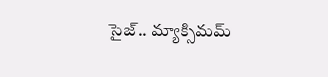సైజ్.. మ్యాక్సిమమ్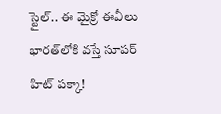స్టైల్.. ఈ మైక్రో ఈవీలు భారత్‌లోకి వస్తే సూపర్ హిట్ పక్కా!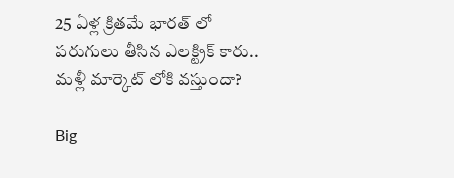25 ఏళ్ల క్రితమే భారత్ లో పరుగులు తీసిన ఎలక్ట్రిక్ కారు.. మళ్లీ మార్కెట్ లోకి వస్తుందా?

Big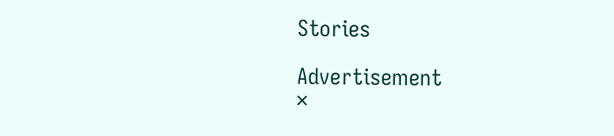Stories

Advertisement
×